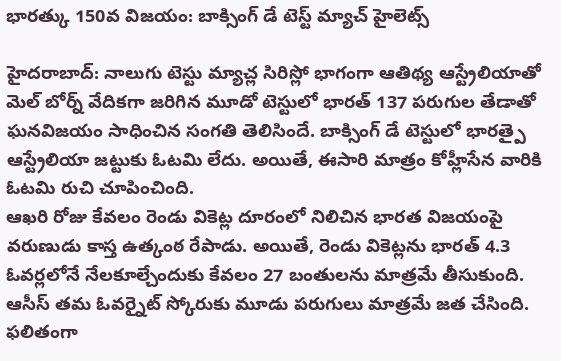భారత్కు 150వ విజయం: బాక్సింగ్ డే టెస్ట్ మ్యాచ్ హైలెట్స్

హైదరాబాద్: నాలుగు టెస్టు మ్యాచ్ల సిరిస్లో భాగంగా ఆతిథ్య ఆస్ట్రేలియాతో మెల్ బోర్న్ వేదికగా జరిగిన మూడో టెస్టులో భారత్ 137 పరుగుల తేడాతో ఘనవిజయం సాధించిన సంగతి తెలిసిందే. బాక్సింగ్ డే టెస్టులో భారత్పై ఆస్ట్రేలియా జట్టుకు ఓటమి లేదు. అయితే, ఈసారి మాత్రం కోహ్లీసేన వారికి ఓటమి రుచి చూపించింది.
ఆఖరి రోజు కేవలం రెండు వికెట్ల దూరంలో నిలిచిన భారత విజయంపై వరుణుడు కాస్త ఉత్కంఠ రేపాడు. అయితే, రెండు వికెట్లను భారత్ 4.3 ఓవర్లలోనే నేలకూల్చేందుకు కేవలం 27 బంతులను మాత్రమే తీసుకుంది. ఆసీస్ తమ ఓవర్నైట్ స్కోరుకు మూడు పరుగులు మాత్రమే జత చేసింది. ఫలితంగా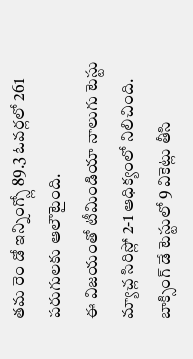తమ రెం డో ఇన్నింగ్స్లో 89.3 ఓవర్లలో 261 పరుగులకు ఆలౌటైంది.
ఈ విజయంతో టీమిండియా నాలుగు టెస్టు మ్యాచ్ల సిరిస్లో 2-1 ఆధిక్యంలో నిలిచింది. బాక్సింగ్ డే టెస్టులో 9 వికెట్లు తీసి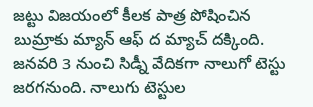జట్టు విజయంలో కీలక పాత్ర పోషించిన బుమ్రాకు మ్యాన్ ఆఫ్ ద మ్యాచ్ దక్కింది. జనవరి 3 నుంచి సిడ్నీ వేదికగా నాలుగో టెస్టు జరగనుంది. నాలుగు టెస్టుల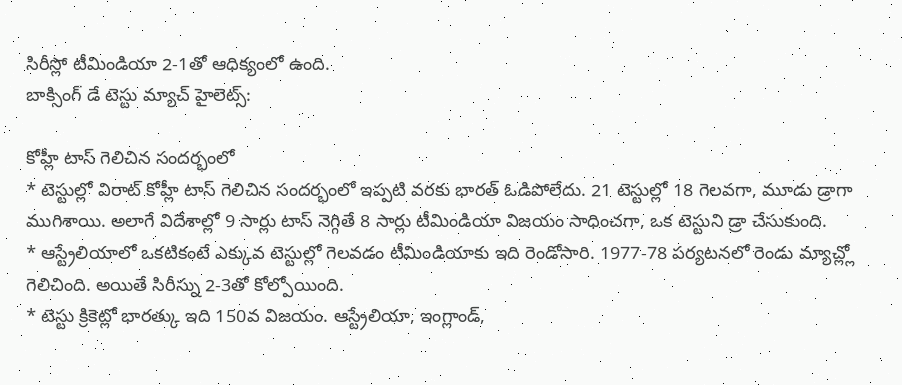సిరీస్లో టీమిండియా 2-1తో ఆధిక్యంలో ఉంది.
బాక్సింగ్ డే టెస్టు మ్యాచ్ హైలెట్స్:

కోహ్లీ టాస్ గెలిచిన సందర్భంలో
* టెస్టుల్లో విరాట్ కోహ్లీ టాస్ గెలిచిన సందర్భంలో ఇప్పటి వరకు భారత్ ఓడిపోలేదు. 21 టెస్టుల్లో 18 గెలవగా, మూడు డ్రాగా ముగిశాయి. అలాగే విదేశాల్లో 9 సార్లు టాస్ నెగ్గితే 8 సార్లు టీమిండియా విజయం సాధించగా, ఒక టెస్టుని డ్రా చేసుకుంది.
* ఆస్ట్రేలియాలో ఒకటికంటే ఎక్కువ టెస్టుల్లో గెలవడం టీమిండియాకు ఇది రెండోసారి. 1977-78 పర్యటనలో రెండు మ్యాచ్ల్లో గెలిచింది. అయితే సిరీస్ను 2-3తో కోల్పోయింది.
* టెస్టు క్రికెట్లో భారత్కు ఇది 150వ విజయం. ఆస్ట్రేలియా, ఇంగ్లాండ్,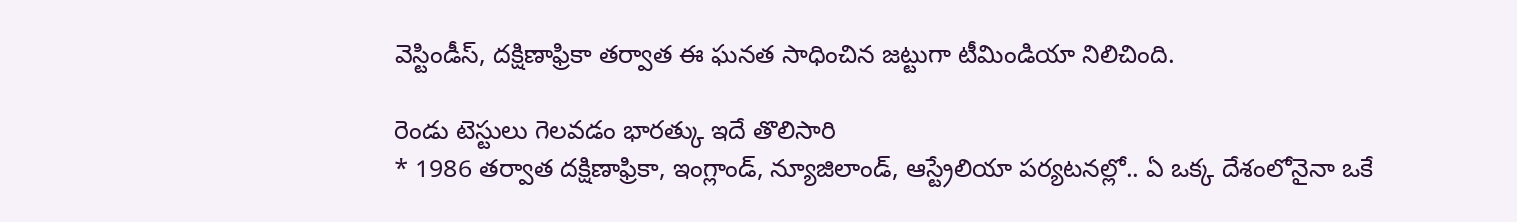వెస్టిండీస్, దక్షిణాఫ్రికా తర్వాత ఈ ఘనత సాధించిన జట్టుగా టీమిండియా నిలిచింది.

రెండు టెస్టులు గెలవడం భారత్కు ఇదే తొలిసారి
* 1986 తర్వాత దక్షిణాఫ్రికా, ఇంగ్లాండ్, న్యూజిలాండ్, ఆస్ట్రేలియా పర్యటనల్లో.. ఏ ఒక్క దేశంలోనైనా ఒకే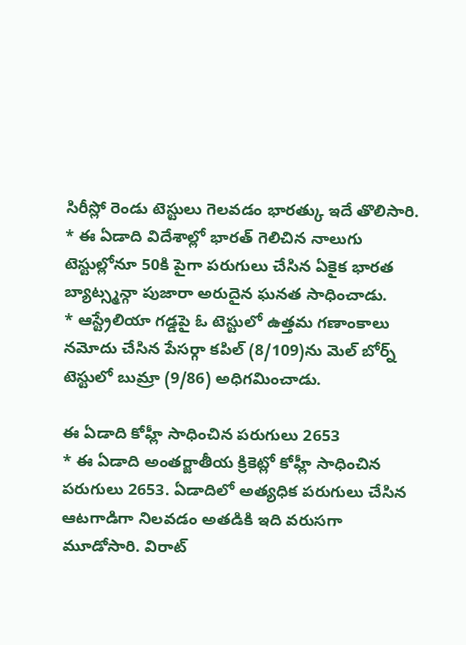సిరీస్లో రెండు టెస్టులు గెలవడం భారత్కు ఇదే తొలిసారి.
* ఈ ఏడాది విదేశాల్లో భారత్ గెలిచిన నాలుగు టెస్టుల్లోనూ 50కి పైగా పరుగులు చేసిన ఏకైక భారత బ్యాట్స్మన్గా పుజారా అరుదైన ఘనత సాధించాడు.
* ఆస్ట్రేలియా గడ్డపై ఓ టెస్టులో ఉత్తమ గణాంకాలు నమోదు చేసిన పేసర్గా కపిల్ (8/109)ను మెల్ బోర్న్ టెస్టులో బుమ్రా (9/86) అధిగమించాడు.

ఈ ఏడాది కోహ్లీ సాధించిన పరుగులు 2653
* ఈ ఏడాది అంతర్జాతీయ క్రికెట్లో కోహ్లీ సాధించిన పరుగులు 2653. ఏడాదిలో అత్యధిక పరుగులు చేసిన ఆటగాడిగా నిలవడం అతడికి ఇది వరుసగా మూడోసారి. విరాట్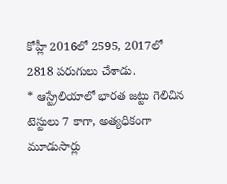కోహ్లీ 2016లో 2595, 2017లో 2818 పరుగులు చేశాడు.
* ఆస్ట్రేలియాలో భారత జట్టు గెలిచిన టెస్టులు 7 కాగా, అత్యధికంగా మూడుసార్లు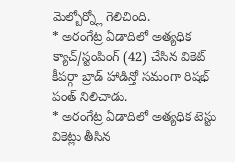మెల్బోర్న్లో గెలిచింది.
* అరంగేట్ర ఏడాదిలో అత్యధిక క్యాచ్/స్టంపింగ్ (42) చేసిన వికెట్ కీపర్గా బ్రాడ్ హాడిన్తో సమంగా రిషభ్ పంత్ నిలిచాడు.
* అరంగేట్ర ఏడాదిలో అత్యధిక టెస్టు వికెట్లు తీసిన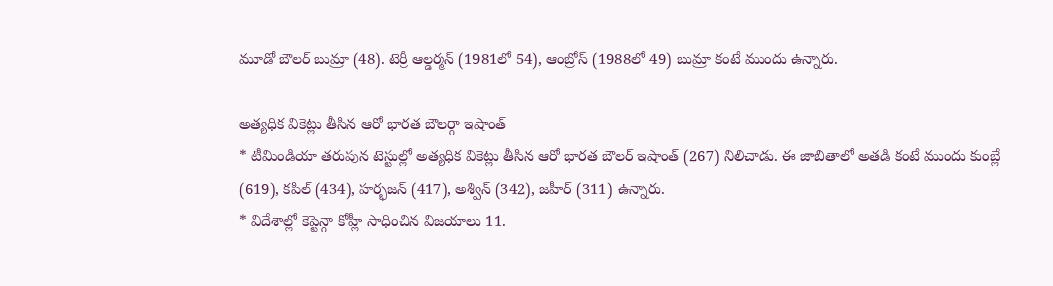మూడో బౌలర్ బుమ్రా (48). టెర్రీ ఆల్డర్మన్ (1981లో 54), ఆంబ్రోస్ (1988లో 49) బుమ్రా కంటే ముందు ఉన్నారు.

అత్యధిక వికెట్లు తీసిన ఆరో భారత బౌలర్గా ఇషాంత్
* టీమిండియా తరుపున టెస్టుల్లో అత్యధిక వికెట్లు తీసిన ఆరో భారత బౌలర్ ఇషాంత్ (267) నిలిచాడు. ఈ జాబితాలో అతడి కంటే ముందు కుంబ్లే (619), కపిల్ (434), హర్భజన్ (417), అశ్విన్ (342), జహీర్ (311) ఉన్నారు.
* విదేశాల్లో కెప్టెన్గా కోహ్లీ సాధించిన విజయాలు 11.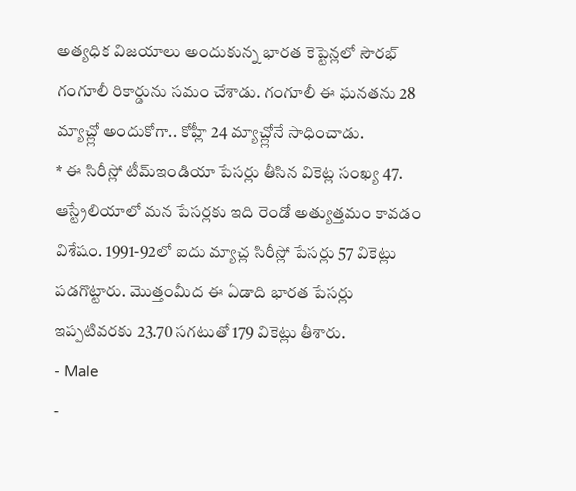అత్యధిక విజయాలు అందుకున్న భారత కెప్టెన్లలో సౌరభ్ గంగూలీ రికార్డును సమం చేశాడు. గంగూలీ ఈ ఘనతను 28 మ్యాచ్ల్లో అందుకోగా.. కోహ్లీ 24 మ్యాచ్ల్లోనే సాధించాడు.
* ఈ సిరీస్లో టీమ్ఇండియా పేసర్లు తీసిన వికెట్ల సంఖ్య 47. ఆస్ట్రేలియాలో మన పేసర్లకు ఇది రెండో అత్యుత్తమం కావడం విశేషం. 1991-92లో ఐదు మ్యాచ్ల సిరీస్లో పేసర్లు 57 వికెట్లు పడగొట్టారు. మొత్తంమీద ఈ ఏడాది భారత పేసర్లు ఇప్పటివరకు 23.70 సగటుతో 179 వికెట్లు తీశారు.
- Male
-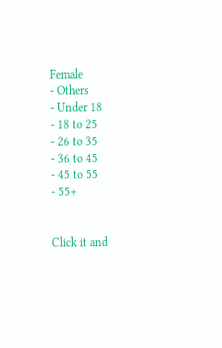Female
- Others
- Under 18
- 18 to 25
- 26 to 35
- 36 to 45
- 45 to 55
- 55+


Click it and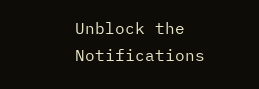Unblock the Notifications